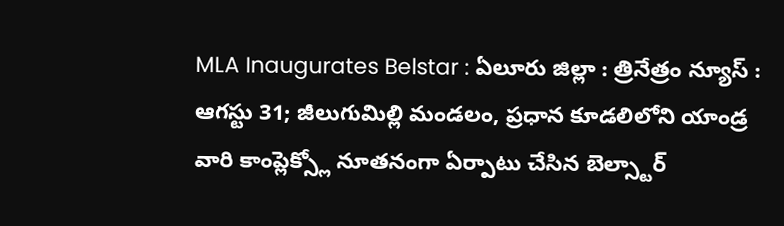MLA Inaugurates Belstar : ఏలూరు జిల్లా : త్రినేత్రం న్యూస్ : ఆగస్టు 31; జీలుగుమిల్లి మండలం, ప్రధాన కూడలిలోని యాండ్ర వారి కాంప్లెక్స్లో నూతనంగా ఏర్పాటు చేసిన బెల్స్టార్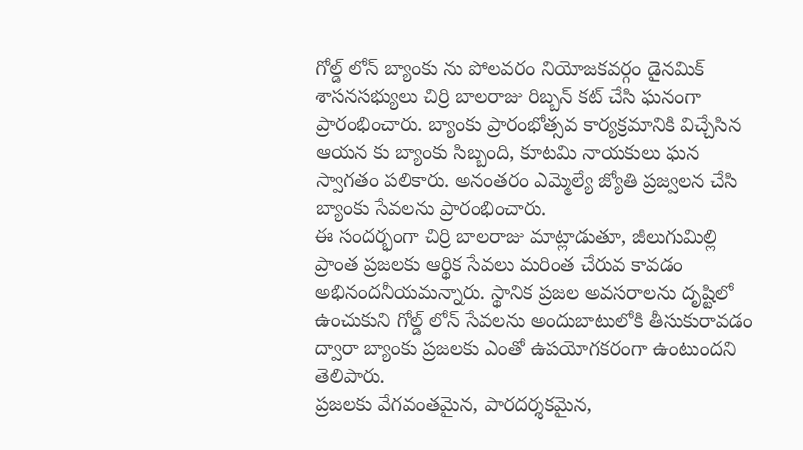గోల్డ్ లోన్ బ్యాంకు ను పోలవరం నియోజకవర్గం డైనమిక్ శాసనసభ్యులు చిర్రి బాలరాజు రిబ్బన్ కట్ చేసి ఘనంగా ప్రారంభించారు. బ్యాంకు ప్రారంభోత్సవ కార్యక్రమానికి విచ్చేసిన ఆయన కు బ్యాంకు సిబ్బంది, కూటమి నాయకులు ఘన స్వాగతం పలికారు. అనంతరం ఎమ్మెల్యే జ్యోతి ప్రజ్వలన చేసి బ్యాంకు సేవలను ప్రారంభించారు.
ఈ సందర్భంగా చిర్రి బాలరాజు మాట్లాడుతూ, జీలుగుమిల్లి ప్రాంత ప్రజలకు ఆర్థిక సేవలు మరింత చేరువ కావడం అభినందనీయమన్నారు. స్థానిక ప్రజల అవసరాలను దృష్టిలో ఉంచుకుని గోల్డ్ లోన్ సేవలను అందుబాటులోకి తీసుకురావడం ద్వారా బ్యాంకు ప్రజలకు ఎంతో ఉపయోగకరంగా ఉంటుందని తెలిపారు.
ప్రజలకు వేగవంతమైన, పారదర్శకమైన,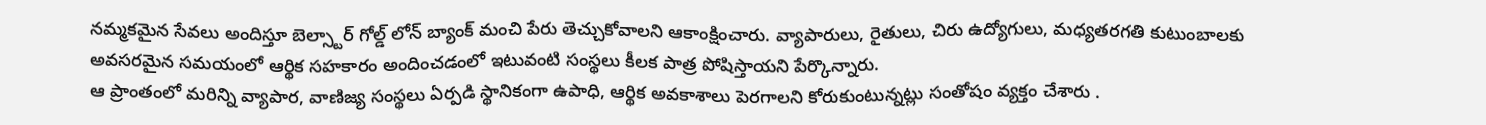నమ్మకమైన సేవలు అందిస్తూ బెల్స్టార్ గోల్డ్ లోన్ బ్యాంక్ మంచి పేరు తెచ్చుకోవాలని ఆకాంక్షించారు. వ్యాపారులు, రైతులు, చిరు ఉద్యోగులు, మధ్యతరగతి కుటుంబాలకు అవసరమైన సమయంలో ఆర్థిక సహకారం అందించడంలో ఇటువంటి సంస్థలు కీలక పాత్ర పోషిస్తాయని పేర్కొన్నారు.
ఆ ప్రాంతంలో మరిన్ని వ్యాపార, వాణిజ్య సంస్థలు ఏర్పడి స్థానికంగా ఉపాధి, ఆర్థిక అవకాశాలు పెరగాలని కోరుకుంటున్నట్లు సంతోషం వ్యక్తం చేశారు .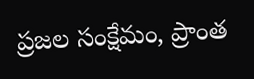ప్రజల సంక్షేమం, ప్రాంత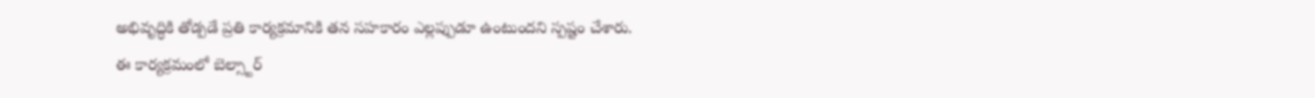అభివృద్ధికి తోడ్పడే ప్రతి కార్యక్రమానికి తన సహకారం ఎల్లప్పుడూ ఉంటుందని స్పష్టం చేశారు.
ఈ కార్యక్రమంలో బెల్స్టార్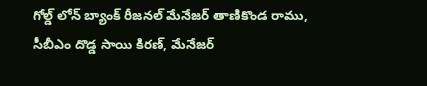గోల్డ్ లోన్ బ్యాంక్ రీజనల్ మేనేజర్ తాణికొండ రాము, సీబీఎం దొడ్డ సాయి కిరణ్, మేనేజర్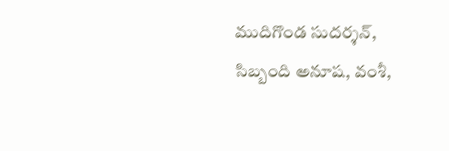ముదిగొండ సుదర్శన్, సిబ్బంది అనూష, వంశీ,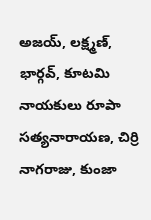అజయ్, లక్ష్మణ్, భార్గవ్, కూటమి నాయకులు రూపా సత్యనారాయణ, చిర్రి నాగరాజు, కుంజా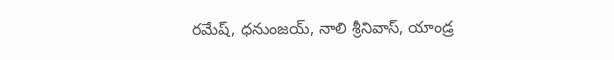రమేష్, ధనుంజయ్, నాలి శ్రీనివాస్, యాండ్ర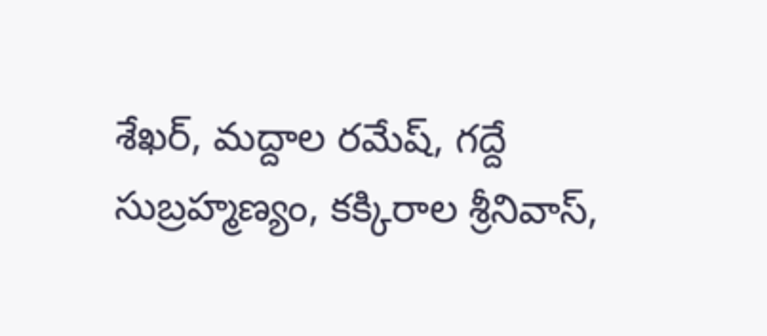శేఖర్, మద్దాల రమేష్, గద్దే సుబ్రహ్మణ్యం, కక్కిరాల శ్రీనివాస్,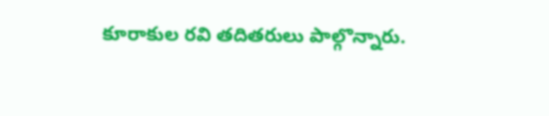కూరాకుల రవి తదితరులు పాల్గొన్నారు.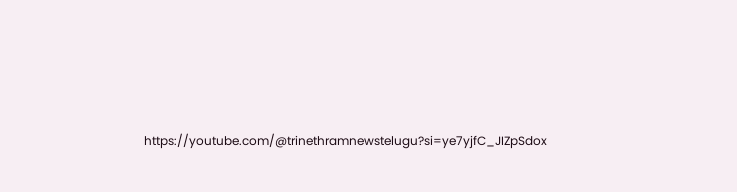https://youtube.com/@trinethramnewstelugu?si=ye7yjfC_JIZpSdox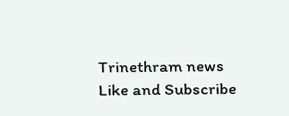Trinethram news
Like and Subscribe